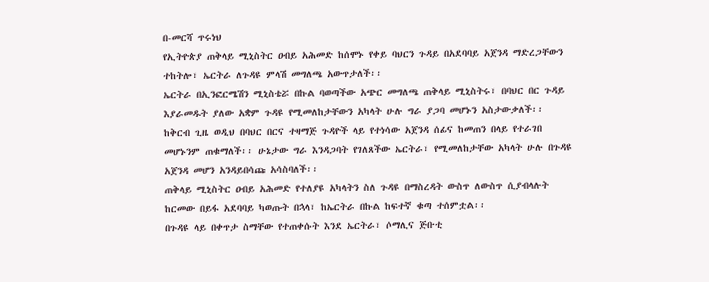በ-መርሻ ጥሩነህ
የኢትዮጵያ ጠቅላይ ሚኒስትር ዐብይ አሕመድ ከሰሞኑ የቀይ ባህርን ጉዳይ በአደባባይ አጀንዳ ማድረጋቸውን ተከትሎ፣ ኤርትራ ለጉዳዩ ምላሽ መግለጫ አውጥታለች፡፡
ኤርትራ በኢንፎርሜሽን ሚኒስቴሯ በኩል ባወጣችው አጭር መግለጫ ጠቅላይ ሚኒስትሩ፣ በባህር በር ጉዳይ እያራመዱት ያለው አቋም ጉዳዩ የሚመለከታቸውን አካላት ሁሉ ግራ ያጋባ መሆኑን አስታውቃለች፡፡
ከቅርብ ጊዜ ወዲህ በባህር በርና ተዛማጅ ጉዳዮች ላይ የተነሳው አጀንዳ ሰፊና ከመጠን በላይ የተራገበ መሆኑንም ጠቁማለች፡፡ ሁኔታው ግራ እንዳጋባት የገለጸችው ኤርትራ፣ የሚመለከታቸው አካላት ሁሉ በጉዳዩ አጀንዳ መሆን አንዳይበሳጩ አሳስባለች፡፡
ጠቅላይ ሚኒስትር ዐብይ አሕመድ የተለያዩ አካላትን ስለ ጉዳዩ በማስረዳት ውስጥ ለውስጥ ሲያብላሉት ከርመው በይፋ አደባባይ ካወጡት በኋላ፣ ከኤርትራ በኩል ከፍተኛ ቁጣ ተሰምቷል፡፡
በጉዳዩ ላይ በቀጥታ ስማቸው የተጠቀሱት እንደ ኤርትራ፣ ሶማሊና ጅቡቲ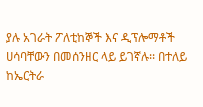ያሉ አገራት ፖለቲከኞች እና ዲፕሎማቶች ሀሳባቸውን በመሰንዘር ላይ ይገኛሉ፡፡ በተለይ ከኤርትራ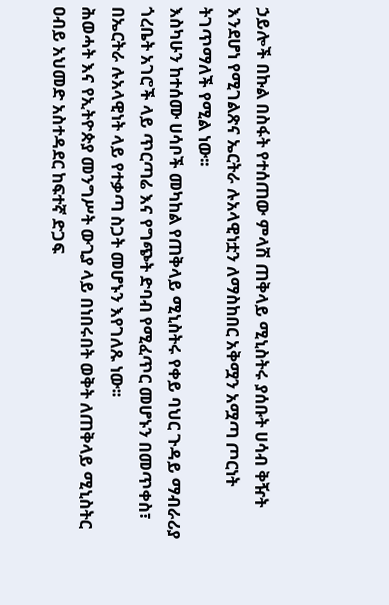ኃይሎች በኩል በስፋት የተሰጠው ምላሽ ጠቅላይ ሚኒስትሩ ያሰቡት ሀሳብ ቅዥት እንደሆነ የሚገልጽና ኤርትራ ሉአላዊነቷን ለማስከበር አቅሟን አሟጣ ጦርነት ትገጥማለች የሚል ነው፡፡
እስካሁን ከተሰሙ ሀሳቦች መካከል የጠቅላይ ሚኒስትሩ የቀይ ባህር ጉዳይ ማብራሪያ ጎረቤት አገሮች ላይ ጥርጣሬ እና የግጭት ድባብ የሚፈጥር መሆኑን በመጥቀስ፣ በኤርትራ ሉአላዊነት ላይ የተቃጣ ስጋት መሆኑን እየገለጹ ነው፡፡
ሕወሓት እና የኢትዮጵያ መንግሥት ውጊያ ላይ በነበሩበት ወቅት ለጠቅላይ ሚኒስትር ዐብይ አህመድ አስተዳደር ከፍተኛ ድጋፍ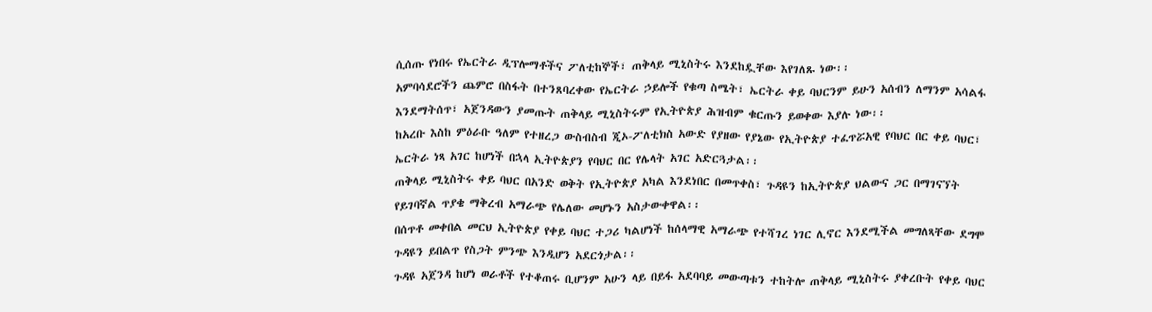ሲሰጡ የነበሩ የኤርትራ ዲፕሎማቶችና ፖለቲከኞች፣ ጠቅላይ ሚኒስትሩ እንደከዷቸው እየገለጹ ነው፡፡
አምባሳደሮችን ጨምሮ በስፋት በተንጸባረቀው የኤርትራ ኃይሎች የቁጣ ስሜት፣ ኤርትራ ቀይ ባህርንም ይሁን አሰብን ለማንም አሳልፋ እንደማትሰጥ፣ አጀንዳውን ያመጡት ጠቅላይ ሚኒስትሩም የኢትዮጵያ ሕዝብም ቁርጡን ይወቀው እያሉ ነው፡፡
ከአረቡ እስከ ምዕራቡ ዓለም የተዘረጋ ውስብስብ ጂኦ-ፖለቲክስ አውድ የያዘው የያኔው የኢትዮጵያ ተፈጥሯአዊ የባህር በር ቀይ ባህር፣ ኤርትራ ነጻ አገር ከሆነች በኋላ ኢትዮጵያን የባህር በር የሌላት አገር አድርጓታል፡፡
ጠቅላይ ሚኒስትሩ ቀይ ባህር በአንድ ወቅት የኢትዮጵያ አካል እንደነበር በመጥቀስ፣ ጉዳዩን ከኢትዮጵያ ህልውና ጋር በማገናኘት የይገባኛል ጥያቄ ማቅረብ አማራጭ የሌለው መሆኑን አስታውቀዋል፡፡
በሰጥቶ መቀበል መርህ ኢትዮጵያ የቀይ ባህር ተጋሪ ካልሆነች ከሰላማዊ አማራጭ የተሻገረ ነገር ሊኖር እንደሚችል መግለጻቸው ደግሞ ጉዳዩን ይበልጥ የስጋት ምንጭ እንዲሆን አደርጎታል፡፡
ጉዳዩ አጀንዳ ከሆነ ወራቶች የተቆጠሩ ቢሆንም አሁን ላይ በይፋ አደባባይ መውጣቱን ተከትሎ ጠቅላይ ሚኒስትሩ ያቀረቡት የቀይ ባህር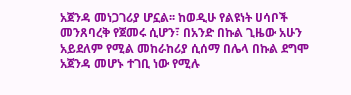አጀንዳ መነጋገሪያ ሆኗል፡፡ ከወዲሁ የልዩነት ሀሳቦች መንጸባረቅ የጀመሩ ሲሆን፣ በአንድ በኩል ጊዜው አሁን አይደለም የሚል መከራከሪያ ሲሰማ በሌላ በኩል ደግሞ አጀንዳ መሆኑ ተገቢ ነው የሚሉ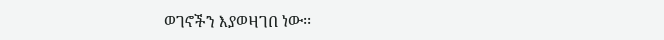ወገኖችን እያወዛገበ ነው፡፡